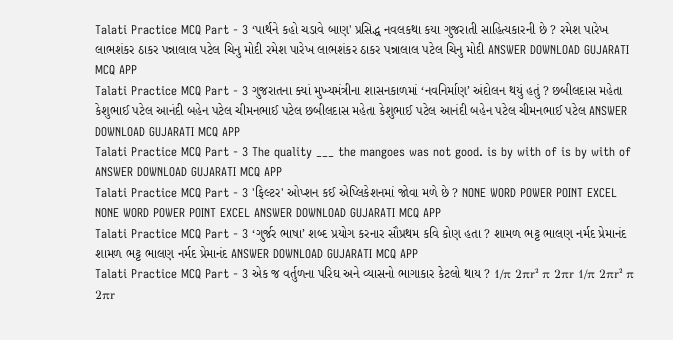Talati Practice MCQ Part - 3 ‘પાર્થને કહો ચડાવે બાણ' પ્રસિદ્ધ નવલકથા કયા ગુજરાતી સાહિત્યકારની છે ? રમેશ પારેખ લાભશંકર ઠાકર પન્નાલાલ પટેલ ચિનુ મોદી રમેશ પારેખ લાભશંકર ઠાકર પન્નાલાલ પટેલ ચિનુ મોદી ANSWER DOWNLOAD GUJARATI MCQ APP
Talati Practice MCQ Part - 3 ગુજરાતના ક્યાં મુખ્યમંત્રીના શાસનકાળમાં ‘નવનિર્માણ’ અંદોલન થયું હતું ? છબીલદાસ મહેતા કેશુભાઈ પટેલ આનંદી બહેન પટેલ ચીમનભાઈ પટેલ છબીલદાસ મહેતા કેશુભાઈ પટેલ આનંદી બહેન પટેલ ચીમનભાઈ પટેલ ANSWER DOWNLOAD GUJARATI MCQ APP
Talati Practice MCQ Part - 3 The quality ___ the mangoes was not good. is by with of is by with of ANSWER DOWNLOAD GUJARATI MCQ APP
Talati Practice MCQ Part - 3 'ફિલ્ટર' ઓપ્શન કઈ એપ્લિકેશનમાં જોવા મળે છે ? NONE WORD POWER POINT EXCEL NONE WORD POWER POINT EXCEL ANSWER DOWNLOAD GUJARATI MCQ APP
Talati Practice MCQ Part - 3 ‘ગુર્જર ભાષા’ શબ્દ પ્રયોગ કરનાર સૌપ્રથમ કવિ કોણ હતા ? શામળ ભટ્ટ ભાલણ નર્મદ પ્રેમાનંદ શામળ ભટ્ટ ભાલણ નર્મદ પ્રેમાનંદ ANSWER DOWNLOAD GUJARATI MCQ APP
Talati Practice MCQ Part - 3 એક જ વર્તુળના પરિઘ અને વ્યાસનો ભાગાકાર કેટલો થાય ? 1/π 2πr² π 2πr 1/π 2πr² π 2πr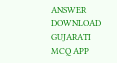ANSWER DOWNLOAD GUJARATI MCQ APP